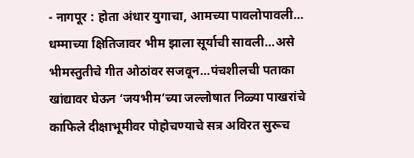- नागपूर : होता अंधार युगाचा, आमच्या पावलोपावली… धम्माच्या क्षितिजावर भीम झाला सूर्याची सावली…असे भीमस्तुतीचे गीत ओठांवर सजवून…पंचशीलची पताका खांद्यावर घेऊन ‘जयभीम’च्या जल्लोषात निळ्या पाखरांचे काफिले दीक्षाभूमीवर पोहोचण्याचे सत्र अविरत सुरूच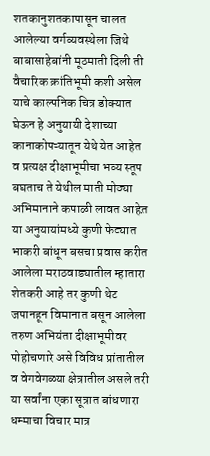शतकानुशतकापासून चालत आलेल्या वर्गव्यवस्थेला जिथे बाबासाहेबांनी मूठमाती दिली ती वैचारिक क्रांतिभूमी कशी असेल याचे काल्पनिक चित्र डोक्यात घेऊन हे अनुयायी देशाच्या कानाकोपऱ्यातून येथे येत आहेत व प्रत्यक्ष दीक्षाभूमीचा भव्य स्तूप बघताच ते येथील माती मोठ्या अभिमानाने कपाळी लावत आहेत़ या अनुयायांमध्ये कुणी फेट्यात भाकरी बांधून बसचा प्रवास करीत आलेला मराठवाड्यातील म्हातारा शेतकरी आहे तर कुणी थेट जपानहून विमानात बसून आलेला तरुण अभियंता दीक्षाभूमीवर पोहोचणारे असे विविध प्रांतातील व वेगवेगळ्या क्षेत्रातील असले तरी या सर्वांना एका सूत्रात बांधणारा धम्माचा विचार मात्र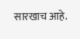सारखाच आहे.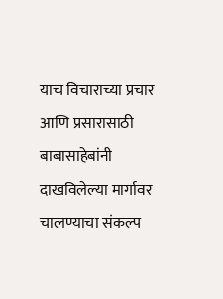याच विचाराच्या प्रचार आणि प्रसारासाठी बाबासाहेबांनी दाखविलेल्या मार्गावर चालण्याचा संकल्प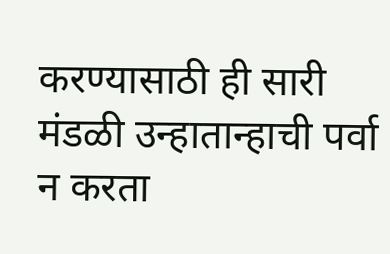करण्यासाठी ही सारी मंडळी उन्हातान्हाची पर्वा न करता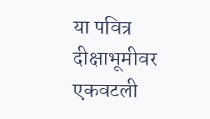या पवित्र दीक्षाभूमीवर एकवटली